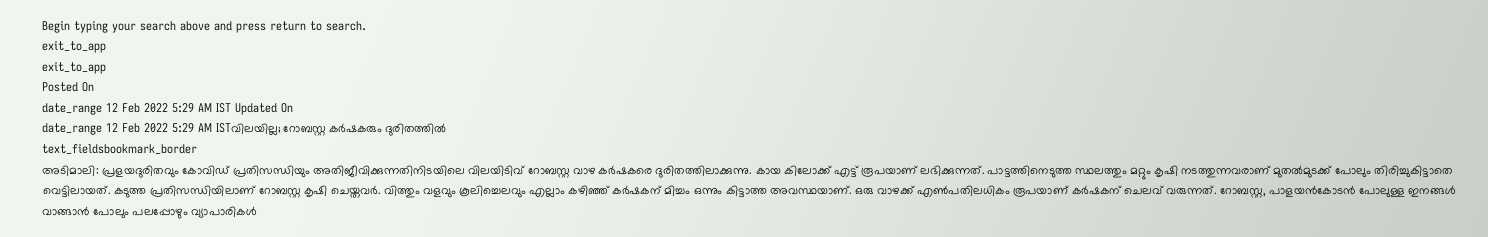Begin typing your search above and press return to search.
exit_to_app
exit_to_app
Posted On
date_range 12 Feb 2022 5:29 AM IST Updated On
date_range 12 Feb 2022 5:29 AM ISTവിലയില്ല; റോബസ്റ്റ കർഷകരും ദുരിതത്തിൽ
text_fieldsbookmark_border
അടിമാലി: പ്രളയദുരിതവും കോവിഡ് പ്രതിസന്ധിയും അതിജീവിക്കുന്നതിനിടയിലെ വിലയിടിവ് റോബസ്റ്റ വാഴ കർഷകരെ ദുരിതത്തിലാക്കുന്നു. കായ കിലോക്ക് എട്ട് രൂപയാണ് ലഭിക്കുന്നത്. പാട്ടത്തിനെടുത്ത സ്ഥലത്തും മറ്റും കൃഷി നടത്തുന്നവരാണ് മുതൽമുടക്ക് പോലും തിരിച്ചുകിട്ടാതെ വെട്ടിലായത്. കടുത്ത പ്രതിസന്ധിയിലാണ് റോബസ്റ്റ കൃഷി ചെയ്തവർ. വിത്തും വളവും കൂലിച്ചെലവും എല്ലാം കഴിഞ്ഞ് കർഷകന് മിച്ചം ഒന്നും കിട്ടാത്ത അവസ്ഥയാണ്. ഒരു വാഴക്ക് എൺപതിലധികം രൂപയാണ് കർഷകന് ചെലവ് വരുന്നത്. റോബസ്റ്റ, പാളയൻകോടൻ പോലുള്ള ഇനങ്ങൾ വാങ്ങാൻ പോലും പലപ്പോഴും വ്യാപാരികൾ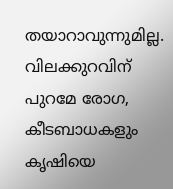തയാറാവുന്നുമില്ല. വിലക്കുറവിന് പുറമേ രോഗ, കീടബാധകളും കൃഷിയെ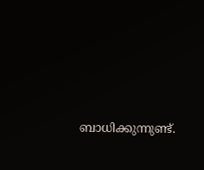ബാധിക്കുന്നുണ്ട്.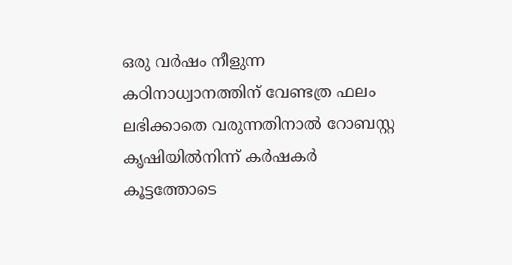ഒരു വർഷം നീളുന്ന കഠിനാധ്വാനത്തിന് വേണ്ടത്ര ഫലം ലഭിക്കാതെ വരുന്നതിനാൽ റോബസ്റ്റ കൃഷിയിൽനിന്ന് കർഷകർ കൂട്ടത്തോടെ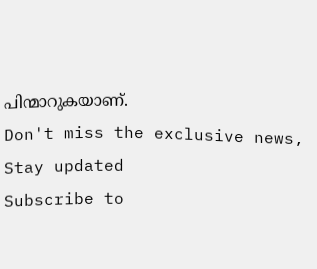പിന്മാറുകയാണ്.
Don't miss the exclusive news, Stay updated
Subscribe to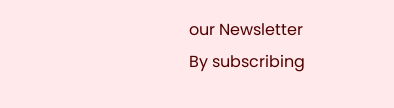our Newsletter
By subscribing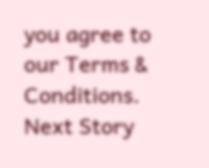you agree to our Terms & Conditions.
Next Story